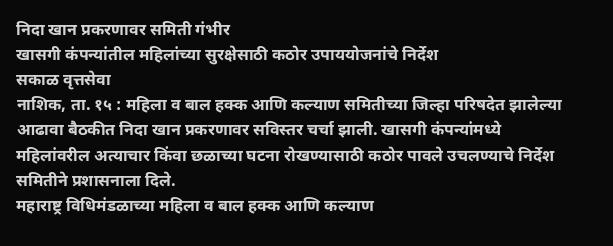निदा खान प्रकरणावर समिती गंभीर
खासगी कंपन्यांतील महिलांच्या सुरक्षेसाठी कठोर उपाययोजनांचे निर्देश
सकाळ वृत्तसेवा
नाशिक, ता. १५ : महिला व बाल हक्क आणि कल्याण समितीच्या जिल्हा परिषदेत झालेल्या आढावा बैठकीत निदा खान प्रकरणावर सविस्तर चर्चा झाली. खासगी कंपन्यांमध्ये महिलांवरील अत्याचार किंवा छळाच्या घटना रोखण्यासाठी कठोर पावले उचलण्याचे निर्देश समितीने प्रशासनाला दिले.
महाराष्ट्र विधिमंडळाच्या महिला व बाल हक्क आणि कल्याण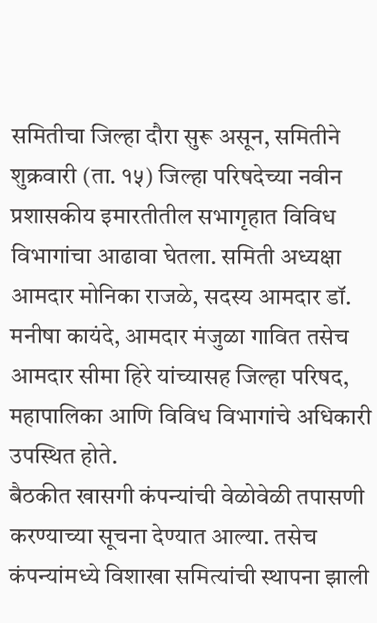समितीचा जिल्हा दौरा सुरू असून, समितीने शुक्रवारी (ता. १५) जिल्हा परिषदेच्या नवीन प्रशासकीय इमारतीतील सभागृहात विविध विभागांचा आढावा घेतला. समिती अध्यक्षा आमदार मोनिका राजळे, सदस्य आमदार डॉ. मनीषा कायंदे, आमदार मंजुळा गावित तसेच आमदार सीमा हिरे यांच्यासह जिल्हा परिषद, महापालिका आणि विविध विभागांचे अधिकारी उपस्थित होते.
बैठकीत खासगी कंपन्यांची वेळोवेळी तपासणी करण्याच्या सूचना देण्यात आल्या. तसेच कंपन्यांमध्ये विशाखा समित्यांची स्थापना झाली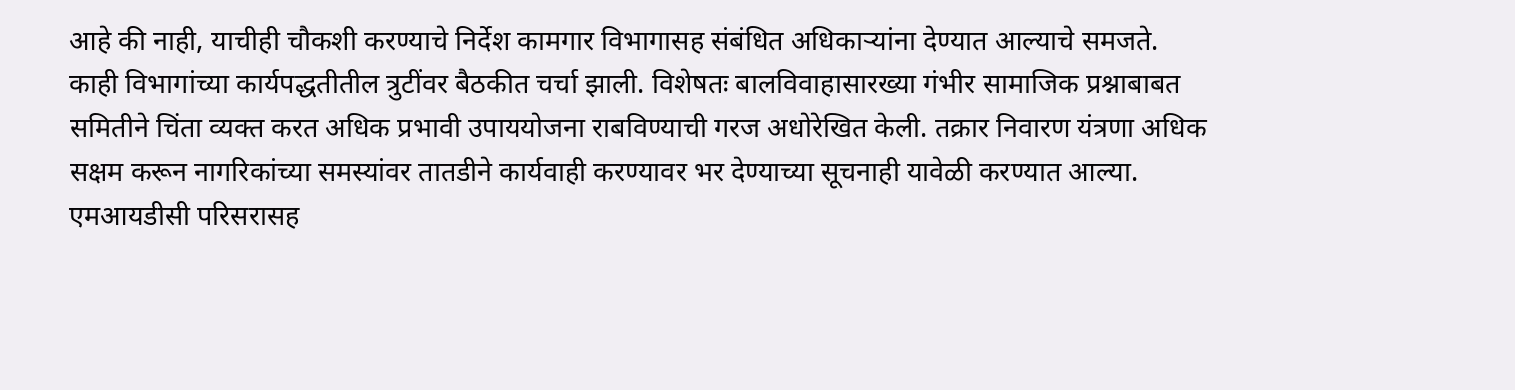आहे की नाही, याचीही चौकशी करण्याचे निर्देश कामगार विभागासह संबंधित अधिकाऱ्यांना देण्यात आल्याचे समजते.
काही विभागांच्या कार्यपद्धतीतील त्रुटींवर बैठकीत चर्चा झाली. विशेषतः बालविवाहासारख्या गंभीर सामाजिक प्रश्नाबाबत समितीने चिंता व्यक्त करत अधिक प्रभावी उपाययोजना राबविण्याची गरज अधोरेखित केली. तक्रार निवारण यंत्रणा अधिक सक्षम करून नागरिकांच्या समस्यांवर तातडीने कार्यवाही करण्यावर भर देण्याच्या सूचनाही यावेळी करण्यात आल्या. एमआयडीसी परिसरासह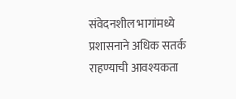संवेदनशील भागांमध्ये प्रशासनाने अधिक सतर्क राहण्याची आवश्यकता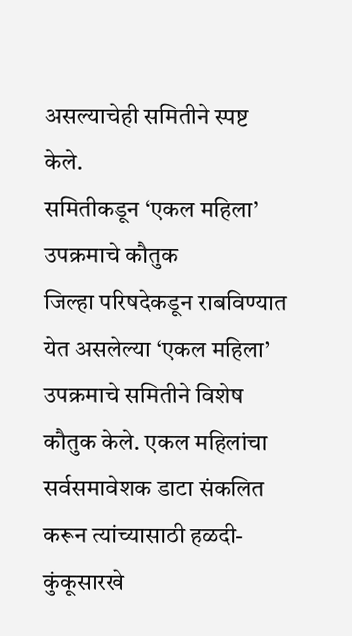असल्याचेही समितीने स्पष्ट केले.
समितीकडून ‘एकल महिला’ उपक्रमाचे कौतुक
जिल्हा परिषदेकडून राबविण्यात येत असलेल्या ‘एकल महिला’ उपक्रमाचे समितीने विशेष कौतुक केले. एकल महिलांचा सर्वसमावेशक डाटा संकलित करून त्यांच्यासाठी हळदी-कुंकूसारखे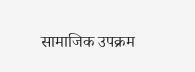सामाजिक उपक्रम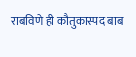राबविणे ही कौतुकास्पद बाब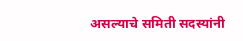असल्याचे समिती सदस्यांनी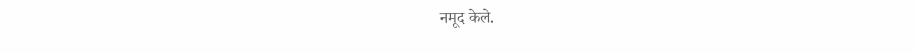नमूद केले.